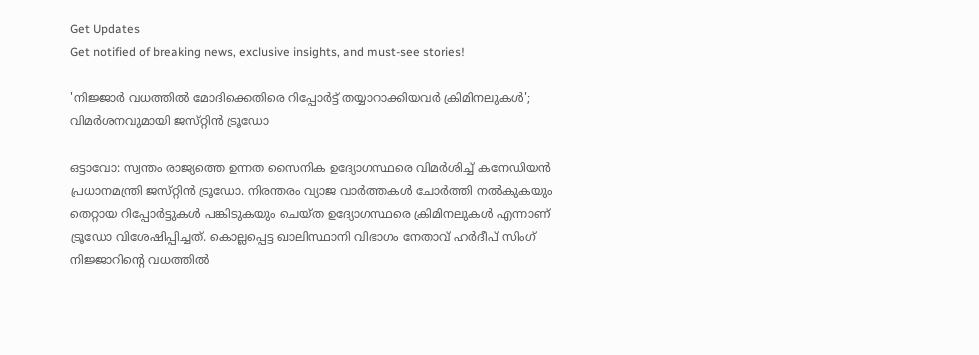Get Updates
Get notified of breaking news, exclusive insights, and must-see stories!

'നിജ്ജാർ വധത്തിൽ മോദിക്കെതിരെ റിപ്പോർട്ട് തയ്യാറാക്കിയവർ ക്രിമിനലുകൾ'; വിമർശനവുമായി ജസ്‌റ്റിൻ ട്രൂഡോ

ഒട്ടാവോ: സ്വന്തം രാജ്യത്തെ ഉന്നത സൈനിക ഉദ്യോഗസ്ഥരെ വിമർശിച്ച് കനേഡിയൻ പ്രധാനമന്ത്രി ജസ്‌റ്റിൻ ട്രൂഡോ. നിരന്തരം വ്യാജ വാർത്തകൾ ചോർത്തി നൽകുകയും തെറ്റായ റിപ്പോർട്ടുകൾ പങ്കിടുകയും ചെയ്‌ത ഉദ്യോഗസ്ഥരെ ക്രിമിനലുകൾ എന്നാണ് ട്രൂഡോ വിശേഷിപ്പിച്ചത്. കൊല്ലപ്പെട്ട ഖാലിസ്ഥാനി വിഭാഗം നേതാവ് ഹർദീപ് സിംഗ് നിജ്ജാറിന്റെ വധത്തിൽ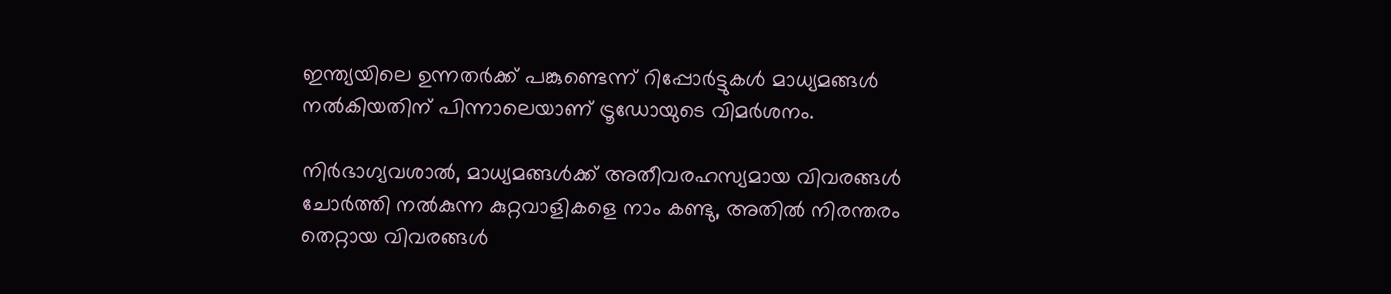ഇന്ത്യയിലെ ഉന്നതർക്ക് പങ്കുണ്ടെന്ന് റിപ്പോർട്ടുകൾ മാധ്യമങ്ങൾ നൽകിയതിന് പിന്നാലെയാണ് ട്രൂഡോയുടെ വിമർശനം.

നിർഭാഗ്യവശാൽ, മാധ്യമങ്ങൾക്ക് അതീവരഹസ്യമായ വിവരങ്ങൾ ചോർത്തി നൽകുന്ന കുറ്റവാളികളെ നാം കണ്ടു, അതിൽ നിരന്തരം തെറ്റായ വിവരങ്ങൾ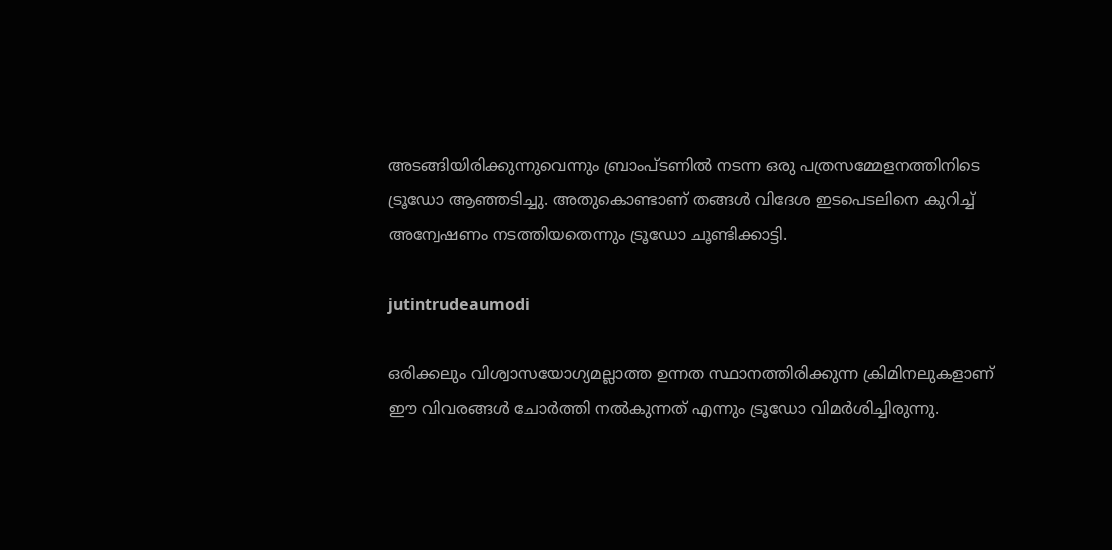അടങ്ങിയിരിക്കുന്നുവെന്നും ബ്രാംപ്ടണിൽ നടന്ന ഒരു പത്രസമ്മേളനത്തിനിടെ ട്രൂഡോ ആഞ്ഞടിച്ചു. അതുകൊണ്ടാണ് തങ്ങൾ വിദേശ ഇടപെടലിനെ കുറിച്ച് അന്വേഷണം നടത്തിയതെന്നും ട്രൂഡോ ചൂണ്ടിക്കാട്ടി.

jutintrudeaumodi

ഒരിക്കലും വിശ്വാസയോഗ്യമല്ലാത്ത ഉന്നത സ്ഥാനത്തിരിക്കുന്ന ക്രിമിനലുകളാണ് ഈ വിവരങ്ങൾ ചോർത്തി നൽകുന്നത് എന്നും ട്രൂഡോ വിമർശിച്ചിരുന്നു.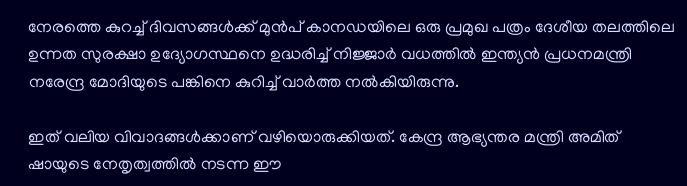നേരത്തെ കുറച്ച് ദിവസങ്ങൾക്ക് മുൻപ് കാനഡയിലെ ഒരു പ്രമുഖ പത്രം ദേശീയ തലത്തിലെ ഉന്നത സുരക്ഷാ ഉദ്യോഗസ്ഥനെ ഉദ്ധരിച്ച് നിജ്ജാർ വധത്തിൽ ഇന്ത്യൻ പ്രധനമന്ത്രി നരേന്ദ്ര മോദിയുടെ പങ്കിനെ കുറിച്ച് വാർത്ത നൽകിയിരുന്നു.

ഇത് വലിയ വിവാദങ്ങൾക്കാണ് വഴിയൊരുക്കിയത്. കേന്ദ്ര ആഭ്യന്തര മന്ത്രി അമിത് ഷായുടെ നേതൃത്വത്തിൽ നടന്ന ഈ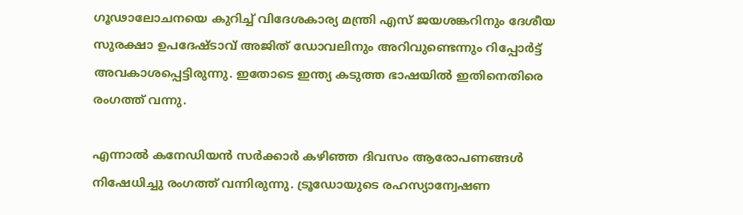ഗൂഢാലോചനയെ കുറിച്ച് വിദേശകാര്യ മന്ത്രി എസ് ജയശങ്കറിനും ദേശീയ സുരക്ഷാ ഉപദേഷ്ടാവ് അജിത് ഡോവലിനും അറിവുണ്ടെന്നും റിപ്പോർട്ട് അവകാശപ്പെട്ടിരുന്നു. ഇതോടെ ഇന്ത്യ കടുത്ത ഭാഷയിൽ ഇതിനെതിരെ രംഗത്ത് വന്നു.

എന്നാൽ കനേഡിയൻ സർക്കാർ കഴിഞ്ഞ ദിവസം ആരോപണങ്ങൾ നിഷേധിച്ചു രംഗത്ത് വന്നിരുന്നു. ട്രൂഡോയുടെ രഹസ്യാന്വേഷണ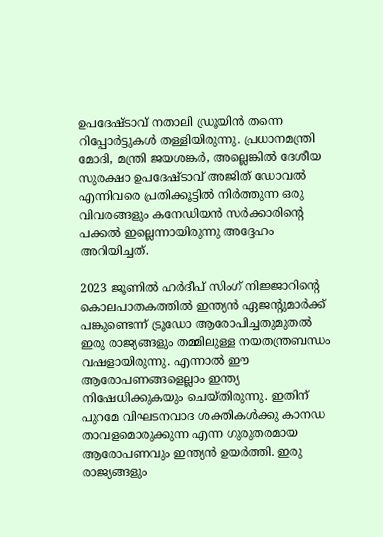ഉപദേഷ്ടാവ് നതാലി ഡ്രൂയിൻ തന്നെ റിപ്പോർട്ടുകൾ തള്ളിയിരുന്നു. പ്രധാനമന്ത്രി മോദി, മന്ത്രി ജയശങ്കർ, അല്ലെങ്കിൽ ദേശീയ സുരക്ഷാ ഉപദേഷ്‌ടാവ്‌ അജിത് ഡോവൽ എന്നിവരെ പ്രതിക്കൂട്ടിൽ നിർത്തുന്ന ഒരു വിവരങ്ങളും കനേഡിയൻ സർക്കാരിന്റെ പക്കൽ ഇല്ലെന്നായിരുന്നു അദ്ദേഹം അറിയിച്ചത്.

2023 ജൂണിൽ ഹർദീപ് സിംഗ് നിജ്ജാറിന്റെ കൊലപാതകത്തിൽ ഇന്ത്യൻ ഏജന്റുമാർക്ക് പങ്കുണ്ടെന്ന് ട്രൂഡോ ആരോപിച്ചതുമുതൽ ഇരു രാജ്യങ്ങളും തമ്മിലുള്ള നയതന്ത്രബന്ധം വഷളായിരുന്നു. എന്നാൽ ഈ ആരോപണങ്ങളെല്ലാം ഇന്ത്യ നിഷേധിക്കുകയും ചെയ്‌തിരുന്നു. ഇതിന് പുറമേ വിഘടനവാദ ശക്തികൾക്കു കാനഡ താവളമൊരുക്കുന്ന എന്ന ഗുരുതരമായ ആരോപണവും ഇന്ത്യൻ ഉയർത്തി. ഇരു രാജ്യങ്ങളും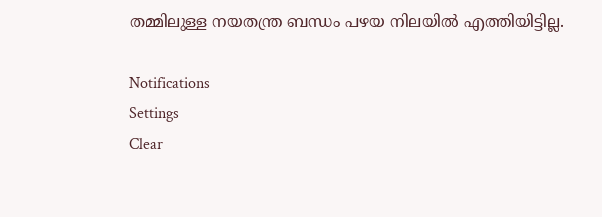തമ്മിലുള്ള നയതന്ത്ര ബന്ധം പഴയ നിലയിൽ എത്തിയിട്ടില്ല.

Notifications
Settings
Clear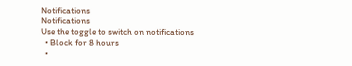Notifications
Notifications
Use the toggle to switch on notifications
  • Block for 8 hours
  •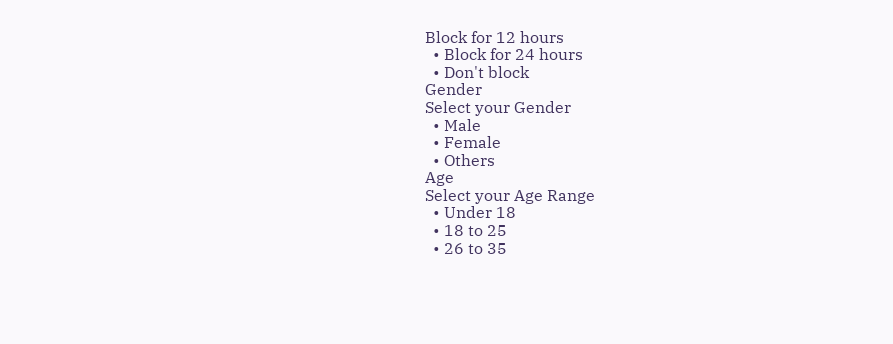Block for 12 hours
  • Block for 24 hours
  • Don't block
Gender
Select your Gender
  • Male
  • Female
  • Others
Age
Select your Age Range
  • Under 18
  • 18 to 25
  • 26 to 35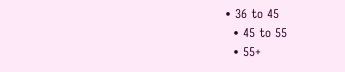• 36 to 45
  • 45 to 55
  • 55+